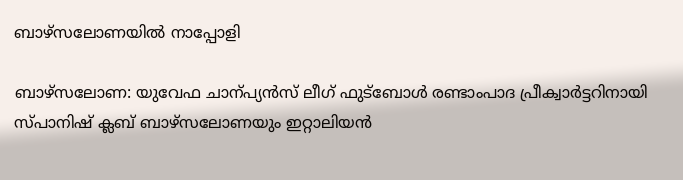ബാഴ്സലോണയിൽ നാപ്പോളി

ബാഴ്സലോണ: യുവേഫ ചാന്പ്യൻസ് ലീഗ് ഫുട്ബോൾ രണ്ടാംപാദ പ്രീക്വാർട്ടറിനായി സ്പാനിഷ് ക്ലബ് ബാഴ്സലോണയും ഇറ്റാലിയൻ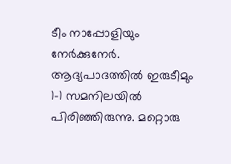ടീം നാപ്പോളിയും നേർക്കുനേർ. ആദ്യപാദത്തിൽ ഇരുടീമും 1-1 സമനിലയിൽ പിരിഞ്ഞിരുന്നു. മറ്റൊരു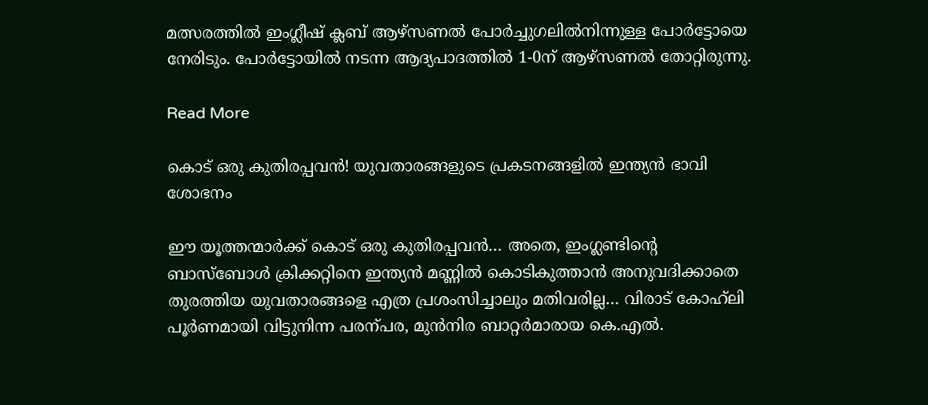മത്സരത്തിൽ ഇംഗ്ലീഷ് ക്ലബ് ആഴ്സണൽ പോർച്ചുഗലിൽനിന്നുള്ള പോർട്ടോയെ നേരിടും. പോർട്ടോയിൽ നടന്ന ആദ്യപാദത്തിൽ 1-0ന് ആഴ്സണൽ തോറ്റിരുന്നു.

Read More

കൊട് ഒരു കുതിരപ്പവൻ! യുവതാരങ്ങളുടെ പ്രകടനങ്ങളിൽ ഇന്ത്യൻ ഭാവി ശോഭനം

ഈ യൂത്തന്മാർക്ക് കൊട് ഒരു കുതിരപ്പവൻ… അതെ, ഇംഗ്ലണ്ടിന്‍റെ ബാസ്ബോൾ ക്രിക്കറ്റിനെ ഇന്ത്യൻ മണ്ണിൽ കൊടികുത്താൻ അനുവദിക്കാതെ തുരത്തിയ യുവതാരങ്ങളെ എത്ര പ്രശംസിച്ചാലും മതിവരില്ല… വിരാട് കോഹ്‌ലി പൂർണമായി വിട്ടുനിന്ന പരന്പര, മുൻനിര ബാറ്റർമാരായ കെ.എൽ.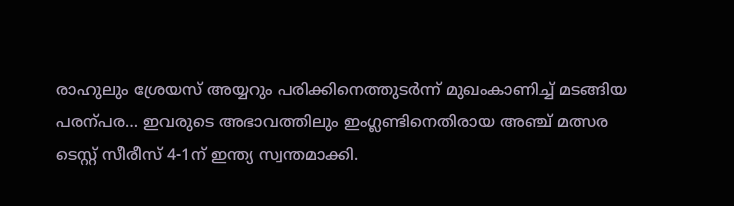രാഹുലും ശ്രേയസ് അയ്യറും പരിക്കിനെത്തുടർന്ന് മുഖംകാണിച്ച് മടങ്ങിയ പരന്പര… ഇവരുടെ അഭാവത്തിലും ഇംഗ്ലണ്ടിനെതിരായ അഞ്ച് മത്സര ടെസ്റ്റ് സീരീസ് 4-1ന് ഇന്ത്യ സ്വന്തമാക്കി.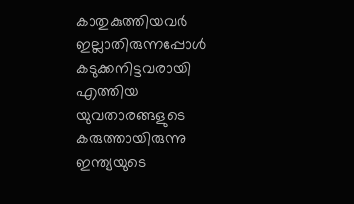കാതുകുത്തിയവർ ഇല്ലാതിരുന്നപ്പോൾ കടുക്കനിട്ടവരായി എത്തിയ യുവതാരങ്ങളുടെ കരുത്തായിരുന്നു ഇന്ത്യയുടെ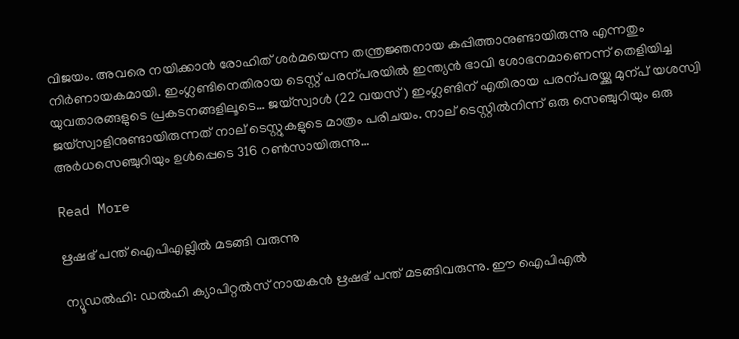വിജയം. അവരെ നയിക്കാൻ രോഹിത് ശർമയെന്ന തന്ത്രജ്ഞനായ കപ്പിത്താനുണ്ടായിരുന്നു എന്നതും നിർണായകമായി. ഇംഗ്ലണ്ടിനെതിരായ ടെസ്റ്റ് പരന്പരയിൽ ഇന്ത്യൻ ഭാവി ശോഭനമാണെന്ന് തെളിയിച്ച യുവതാരങ്ങളുടെ പ്രകടനങ്ങളിലൂടെ… ജയ്സ്വാൾ (22 വയസ്) ഇംഗ്ലണ്ടിന് എതിരായ പരന്പരയ്ക്കു മുന്പ് യശസ്വി ജയ്സ്വാളിനുണ്ടായിരുന്നത് നാല് ടെസ്റ്റുകളുടെ മാത്രം പരിചയം. നാല് ടെസ്റ്റിൽനിന്ന് ഒരു സെഞ്ചുറിയും ഒരു അർധസെഞ്ചുറിയും ഉൾപ്പെടെ 316 റണ്‍സായിരുന്നു…

Read More

ഋഷഭ് പന്ത് ഐപിഎല്ലിൽ മടങ്ങി വരുന്നു

ന്യൂഡൽഹി: ഡൽഹി ക്യാപിറ്റൽസ് നായകൻ ഋഷഭ് പന്ത് മടങ്ങിവരുന്നു. ഈ ഐപിഎൽ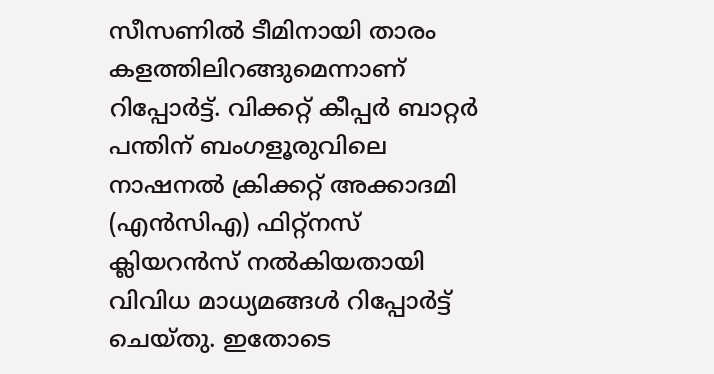സീസണിൽ ടീമിനായി താരം കളത്തിലിറങ്ങുമെന്നാണ് റിപ്പോർട്ട്. വിക്കറ്റ് കീപ്പർ ബാറ്റർ പന്തിന് ബംഗളൂരുവിലെ നാഷനൽ ക്രിക്കറ്റ് അക്കാദമി (എൻസിഎ) ഫിറ്റ്നസ് ക്ലിയറൻസ് നൽകിയതായി വിവിധ മാധ്യമങ്ങൾ റിപ്പോർട്ട് ചെയ്തു. ഇതോടെ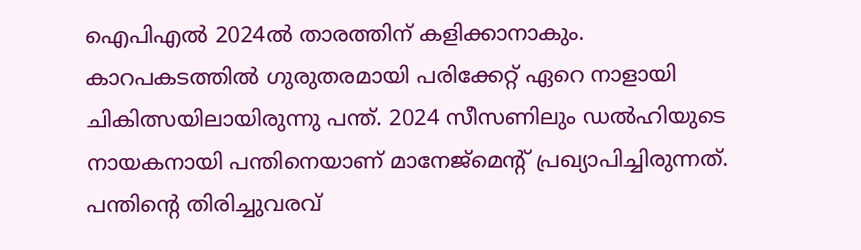ഐപിഎൽ 2024ൽ താരത്തിന് കളിക്കാനാകും. കാറപകടത്തിൽ ഗുരുതരമായി പരിക്കേറ്റ് ഏറെ നാളായി ചികിത്സയിലായിരുന്നു പന്ത്. 2024 സീസണിലും ഡൽഹിയുടെ നായകനായി പന്തിനെയാണ് മാനേജ്മെന്‍റ് പ്രഖ്യാപിച്ചിരുന്നത്. പന്തിന്‍റെ തിരിച്ചുവരവ്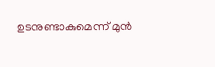ഉടനുണ്ടാകുമെന്ന് മുൻ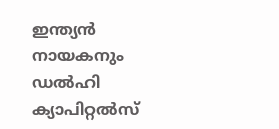ഇന്ത്യൻ നായകനും ഡല്‍ഹി ക്യാപിറ്റല്‍സ്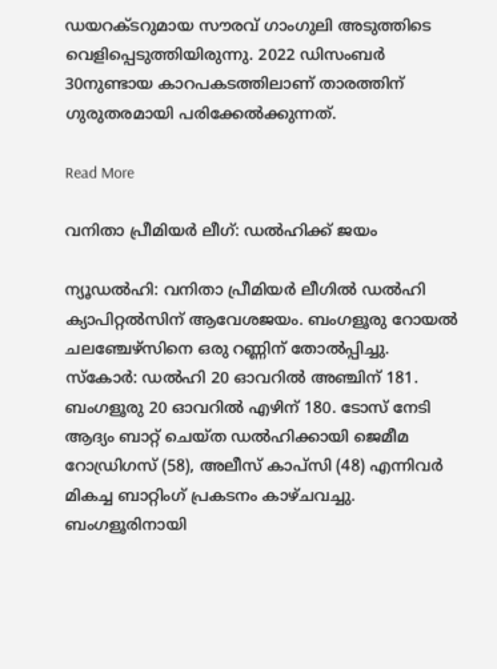ഡയറക്ടറുമായ സൗരവ് ഗാംഗുലി അടുത്തിടെ വെളിപ്പെടുത്തിയിരുന്നു. 2022 ഡിസംബർ 30നുണ്ടായ കാറപകടത്തിലാണ് താരത്തിന് ഗുരുതരമായി പരിക്കേൽക്കുന്നത്.

Read More

വനിതാ പ്രീമിയര്‍ ലീഗ്: ഡല്‍ഹിക്ക് ജയം

ന്യൂഡല്‍ഹി: വനിതാ പ്രീമിയര്‍ ലീഗിൽ ഡല്‍ഹി ക്യാപിറ്റല്‍സിന് ആവേശജയം. ബംഗളൂരു റോയല്‍ ചലഞ്ചേഴ്‌സിനെ ഒരു റണ്ണിന് തോല്‍പ്പിച്ചു. സ്‌കോര്‍: ഡല്‍ഹി 20 ഓവറില്‍ അഞ്ചിന് 181. ബംഗളൂരു 20 ഓവറില്‍ എഴിന് 180. ടോസ് നേടി ആദ്യം ബാറ്റ് ചെയ്ത ഡല്‍ഹിക്കായി ജെമീമ റോഡ്രിഗസ് (58), അലീസ് കാപ്സി (48) എന്നിവര്‍ മികച്ച ബാറ്റിംഗ് പ്രകടനം കാഴ്ചവച്ചു. ബംഗളൂരിനായി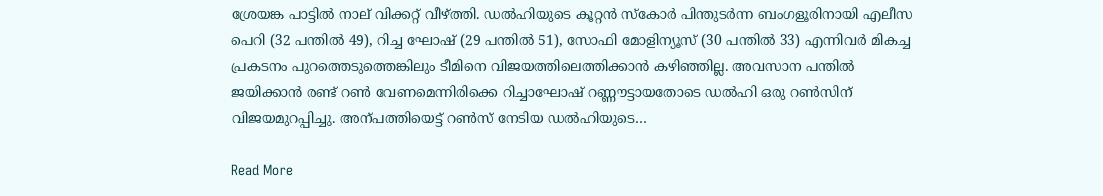ശ്രേയങ്ക പാട്ടില്‍ നാല് വിക്കറ്റ് വീഴ്ത്തി. ഡല്‍ഹിയുടെ കൂറ്റൻ സ്കോർ പിന്തുടര്‍ന്ന ബംഗളൂരിനായി എലീസ പെറി (32 പന്തില്‍ 49), റിച്ച ഘോഷ് (29 പന്തില്‍ 51), സോഫി മോളിന്യൂസ് (30 പന്തില്‍ 33) എന്നിവര്‍ മികച്ച പ്രകടനം പുറത്തെടുത്തെങ്കിലും ടീമിനെ വിജയത്തിലെത്തിക്കാൻ കഴിഞ്ഞില്ല. അവസാന പന്തില്‍ ജയിക്കാന്‍ രണ്ട് റണ്‍ വേണമെന്നിരിക്കെ റിച്ചാഘോഷ് റണ്ണൗട്ടായതോടെ ഡല്‍ഹി ഒരു റൺസിന് വിജയമുറപ്പിച്ചു. അന്പത്തിയെട്ട് റൺസ് നേടിയ ഡല്‍ഹിയുടെ…

Read More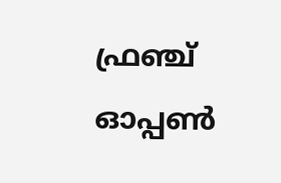ഫ്രഞ്ച് ഓപ്പണ്‍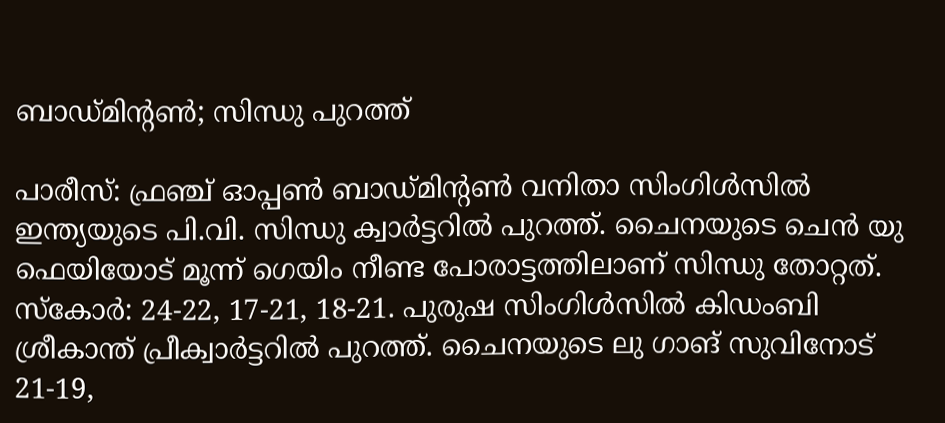ബാഡ്മിന്‍റണ്‍; സിന്ധു പുറത്ത്

പാരീസ്: ഫ്രഞ്ച് ഓപ്പണ്‍ ബാഡ്മിന്‍റണ്‍ വനിതാ സിംഗിൾസിൽ ഇന്ത്യയുടെ പി.വി. സിന്ധു ക്വാർട്ടറിൽ പുറത്ത്. ചൈനയുടെ ചെൻ യു ഫെയിയോട് മൂന്ന് ഗെയിം നീണ്ട പോരാട്ടത്തിലാണ് സിന്ധു തോറ്റത്. സ്കോർ: 24-22, 17-21, 18-21. പുരുഷ സിംഗിൾസിൽ കിഡംബി ശ്രീകാന്ത് പ്രീക്വാർട്ടറിൽ പുറത്ത്. ചൈനയുടെ ലു ഗാങ് സുവിനോട് 21-19,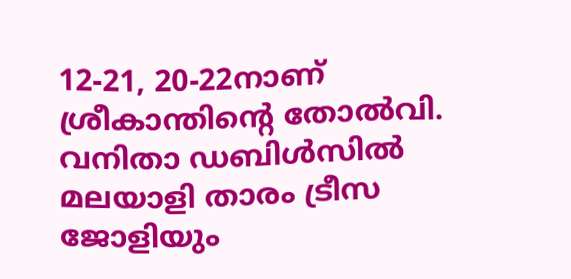12-21, 20-22നാണ് ശ്രീകാന്തിന്‍റെ തോൽവി. വനിതാ ഡബിൾസിൽ മലയാളി താരം ട്രീസ ജോളിയും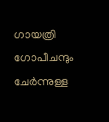ഗായത്രി ഗോപീചന്ദും ചേർന്നുള്ള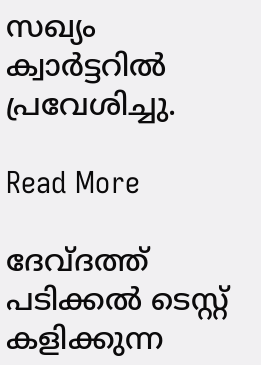സഖ്യം ക്വാർട്ടറിൽ പ്രവേശിച്ചു.

Read More

ദേവ്ദത്ത് പടിക്കൽ ടെസ്റ്റ് കളിക്കുന്ന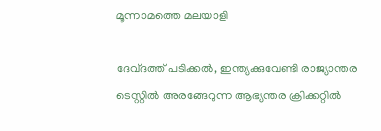മൂന്നാമത്തെ മലയാളി

ദേവ്ദത്ത് പടിക്കൽ, ഇന്ത്യക്കുവേണ്ടി രാജ്യാന്തര ടെസ്റ്റിൽ അരങ്ങേറുന്ന ആഭ്യന്തര ക്രിക്കറ്റിൽ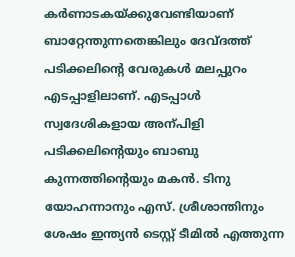കർണാടകയ്ക്കുവേണ്ടിയാണ് ബാറ്റേന്തുന്നതെങ്കിലും ദേവ്ദത്ത് പടിക്കലിന്‍റെ വേരുകൾ മലപ്പുറം എടപ്പാളിലാണ്. എടപ്പാൾ സ്വദേശികളായ അന്പിളി പടിക്കലിന്‍റെയും ബാബു കുന്നത്തിന്‍റെയും മകൻ. ടിനു യോഹന്നാനും എസ്. ശ്രീശാന്തിനും ശേഷം ഇന്ത്യൻ ടെസ്റ്റ് ടീമിൽ എത്തുന്ന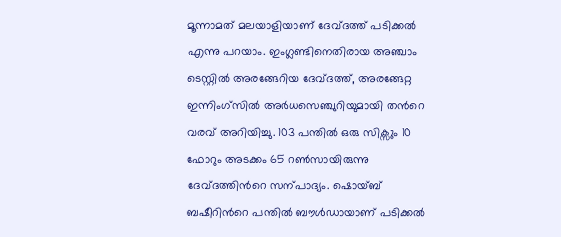മൂന്നാമത് മലയാളിയാണ് ദേവ്ദത്ത് പടിക്കൽ എന്നു പറയാം. ഇംഗ്ലണ്ടിനെതിരായ അഞ്ചാം ടെസ്റ്റിൽ അരങ്ങേറിയ ദേവ്ദത്ത്, അരങ്ങേറ്റ ഇന്നിംഗ്സിൽ അർധസെഞ്ചുറിയുമായി തന്‍റെ വരവ് അറിയിച്ചു. 103 പന്തിൽ ഒരു സിക്സും 10 ഫോറും അടക്കം 65 റണ്‍സായിരുന്നു ദേവ്ദത്തിന്‍റെ സന്പാദ്യം. ഷൊയ്ബ് ബഷീറിന്‍റെ പന്തിൽ ബൗൾഡായാണ് പടിക്കൽ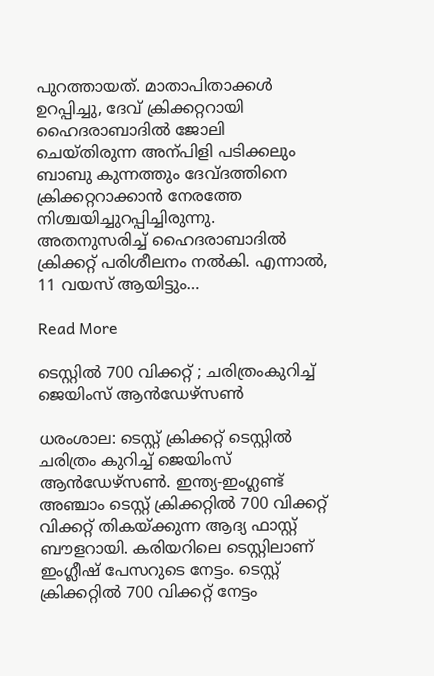പുറത്തായത്. മാതാപിതാക്കൾ ഉറപ്പിച്ചു, ദേവ് ക്രിക്കറ്ററായി ഹൈദരാബാദിൽ ജോലി ചെയ്തിരുന്ന അന്പിളി പടിക്കലും ബാബു കുന്നത്തും ദേവ്ദത്തിനെ ക്രിക്കറ്ററാക്കാൻ നേരത്തേ നിശ്ചയിച്ചുറപ്പിച്ചിരുന്നു. അതനുസരിച്ച് ഹൈദരാബാദിൽ ക്രിക്കറ്റ് പരിശീലനം നൽകി. എന്നാൽ, 11 വയസ് ആയിട്ടും…

Read More

ടെസ്റ്റില്‍ 700 വിക്കറ്റ് ; ചരിത്രംകുറിച്ച് ജെയിംസ് ആന്‍ഡേഴ്‌സണ്‍

ധരംശാല: ടെസ്റ്റ് ക്രിക്കറ്റ് ടെസ്റ്റില്‍ ചരിത്രം കുറിച്ച് ജെയിംസ് ആന്‍ഡേഴ്‌സണ്‍. ഇന്ത്യ-ഇംഗ്ലണ്ട് അഞ്ചാം ടെസ്റ്റ് ക്രിക്കറ്റില്‍ 700 വിക്കറ്റ് വിക്കറ്റ് തികയ്ക്കുന്ന ആദ്യ ഫാസ്റ്റ് ബൗളറായി. കരിയറിലെ ടെസ്റ്റിലാണ് ഇംഗ്ലീഷ് പേസറുടെ നേട്ടം. ടെസ്റ്റ് ക്രിക്കറ്റില്‍ 700 വിക്കറ്റ് നേട്ടം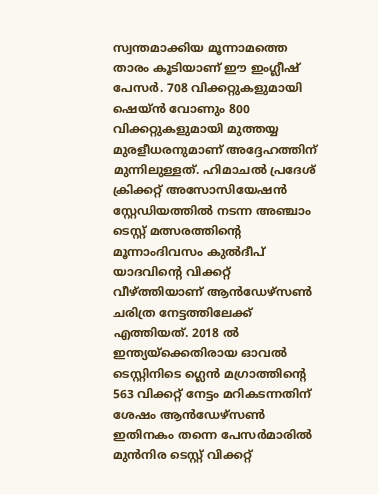സ്വന്തമാക്കിയ മൂന്നാമത്തെ താരം കൂടിയാണ് ഈ ഇംഗ്ലീഷ് പേസര്‍. 708 വിക്കറ്റുകളുമായി ഷെയ്ന്‍ വോണും 800 വിക്കറ്റുകളുമായി മുത്തയ്യ മുരളീധരനുമാണ് അദ്ദേഹത്തിന് മുന്നിലുള്ളത്. ഹിമാചല്‍ പ്രദേശ് ക്രിക്കറ്റ് അസോസിയേഷന്‍ സ്റ്റേഡിയത്തില്‍ നടന്ന അഞ്ചാം ടെസ്റ്റ് മത്സരത്തിന്‍റെ മൂന്നാംദിവസം കുല്‍ദീപ് യാദവിന്‍റെ വിക്കറ്റ് വീഴ്ത്തിയാണ് ആന്‍ഡേഴ്സണ്‍ ചരിത്ര നേട്ടത്തിലേക്ക് എത്തിയത്. 2018 ല്‍ ഇന്ത്യയ്ക്കെതിരായ ഓവല്‍ ടെസ്റ്റിനിടെ ഗ്ലെന്‍ മഗ്രാത്തിന്‍റെ 563 വിക്കറ്റ് നേട്ടം മറികടന്നതിന് ശേഷം ആന്‍ഡേഴ്സണ്‍ ഇതിനകം തന്നെ പേസര്‍മാരില്‍ മുന്‍നിര ടെസ്റ്റ് വിക്കറ്റ്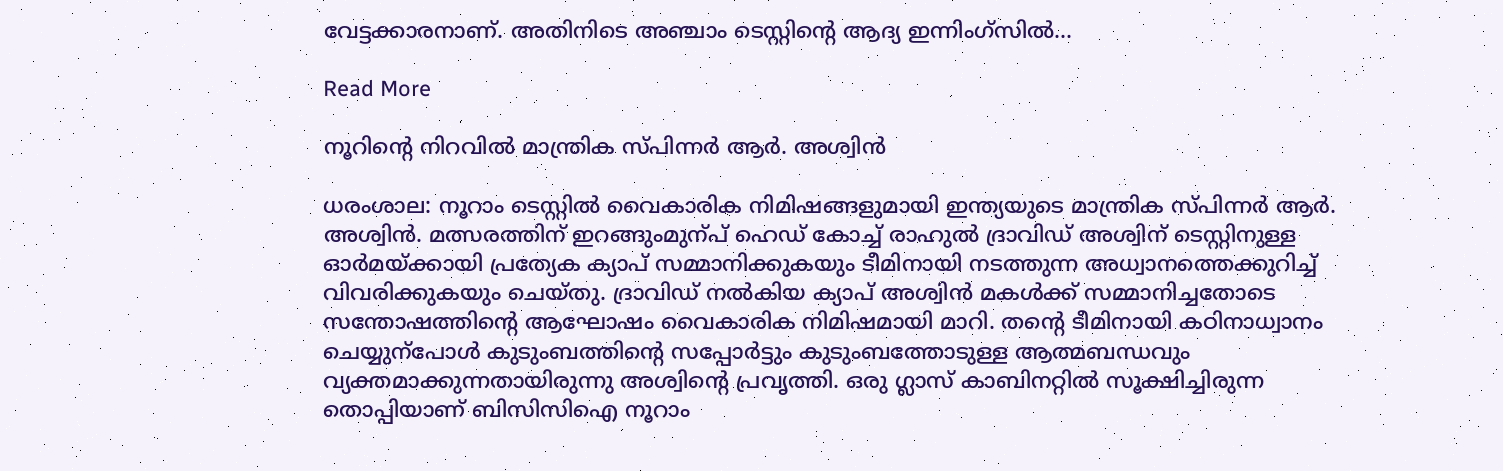വേട്ടക്കാരനാണ്. അതിനിടെ അഞ്ചാം ടെസ്റ്റിന്‍റെ ആദ്യ ഇന്നിംഗ്സില്‍…

Read More

നൂറിന്‍റെ നിറവിൽ മാന്ത്രിക സ്പിന്നർ ആർ. അശ്വിൻ

ധരംശാല: നൂറാം ടെസ്റ്റിൽ വൈകാരിക നിമിഷങ്ങളുമായി ഇന്ത്യയുടെ മാന്ത്രിക സ്പിന്നർ ആർ. അശ്വിൻ. മത്സരത്തിന് ഇറങ്ങുംമുന്പ് ഹെഡ് കോച്ച് രാഹുൽ ദ്രാവിഡ് അശ്വിന് ടെസ്റ്റിനുള്ള ഓർമയ്ക്കായി പ്രത്യേക ക്യാപ് സമ്മാനിക്കുകയും ടീമിനായി നടത്തുന്ന അധ്വാനത്തെക്കുറിച്ച് വിവരിക്കുകയും ചെയ്തു. ദ്രാവിഡ് നൽകിയ ക്യാപ് അശ്വിൻ മകൾക്ക് സമ്മാനിച്ചതോടെ സന്തോഷത്തിന്‍റെ ആഘോഷം വൈകാരിക നിമിഷമായി മാറി. തന്‍റെ ടീമിനായി കഠിനാധ്വാനം ചെയ്യുന്പോൾ കുടുംബത്തിന്‍റെ സപ്പോർട്ടും കുടുംബത്തോടുള്ള ആത്മബന്ധവും വ്യക്തമാക്കുന്നതായിരുന്നു അശ്വിന്‍റെ പ്രവൃത്തി. ഒരു ഗ്ലാസ് കാബിനറ്റിൽ സൂക്ഷിച്ചിരുന്ന തൊപ്പിയാണ് ബിസിസിഐ നൂറാം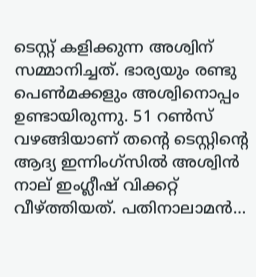ടെസ്റ്റ് കളിക്കുന്ന അശ്വിന് സമ്മാനിച്ചത്. ഭാര്യയും രണ്ടു പെണ്‍മക്കളും അശ്വിനൊപ്പം ഉണ്ടായിരുന്നു. 51 റണ്‍സ് വഴങ്ങിയാണ് തന്‍റെ ടെസ്റ്റിന്‍റെ ആദ്യ ഇന്നിംഗ്സിൽ അശ്വിൻ നാല് ഇംഗ്ലീഷ് വിക്കറ്റ് വീഴ്ത്തിയത്. പതിനാലാമൻ…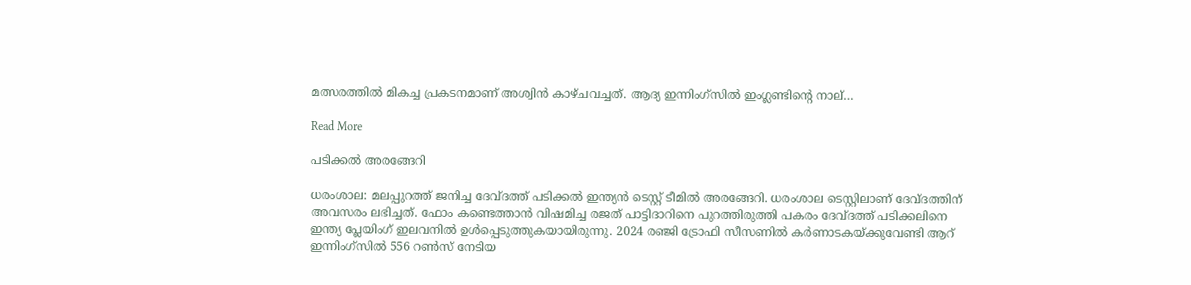മത്സരത്തിൽ മികച്ച പ്രകടനമാണ് അശ്വിൻ കാഴ്ചവച്ചത്. ആദ്യ ഇന്നിംഗ്സിൽ ഇംഗ്ലണ്ടിന്‍റെ നാല്…

Read More

പടിക്കൽ അരങ്ങേറി

ധരംശാല: മലപ്പുറത്ത് ജനിച്ച ദേവ്ദത്ത് പടിക്കൽ ഇന്ത്യൻ ടെസ്റ്റ് ടീമിൽ അരങ്ങേറി. ധരംശാല ടെസ്റ്റിലാണ് ദേവ്ദത്തിന് അവസരം ലഭിച്ചത്. ഫോം കണ്ടെത്താൻ വിഷമിച്ച രജത് പാട്ടിദാറിനെ പുറത്തിരുത്തി പകരം ദേവ്ദത്ത് പടിക്കലിനെ ഇന്ത്യ പ്ലേയിംഗ് ഇലവനിൽ ഉൾപ്പെടുത്തുകയായിരുന്നു. 2024 രഞ്ജി ട്രോഫി സീസണിൽ കർണാടകയ്ക്കുവേണ്ടി ആറ് ഇന്നിംഗ്സിൽ 556 റണ്‍സ് നേടിയ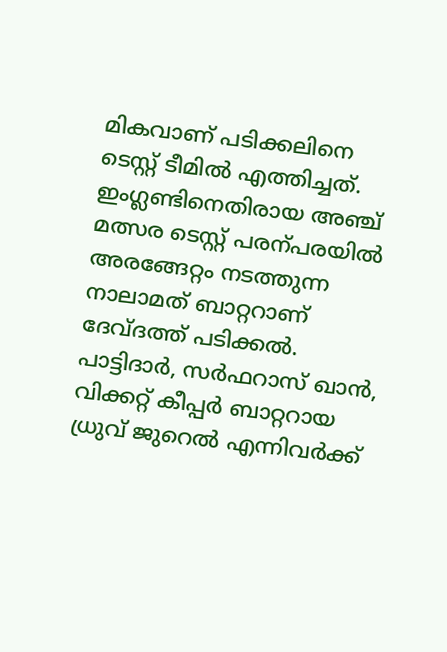മികവാണ് പടിക്കലിനെ ടെസ്റ്റ് ടീമിൽ എത്തിച്ചത്. ഇംഗ്ലണ്ടിനെതിരായ അഞ്ച് മത്സര ടെസ്റ്റ് പരന്പരയിൽ അരങ്ങേറ്റം നടത്തുന്ന നാലാമത് ബാറ്ററാണ് ദേവ്ദത്ത് പടിക്കൽ. പാട്ടിദാർ, സർഫറാസ് ഖാൻ, വിക്കറ്റ് കീപ്പർ ബാറ്ററായ ധ്രുവ് ജുറെൽ എന്നിവർക്ക്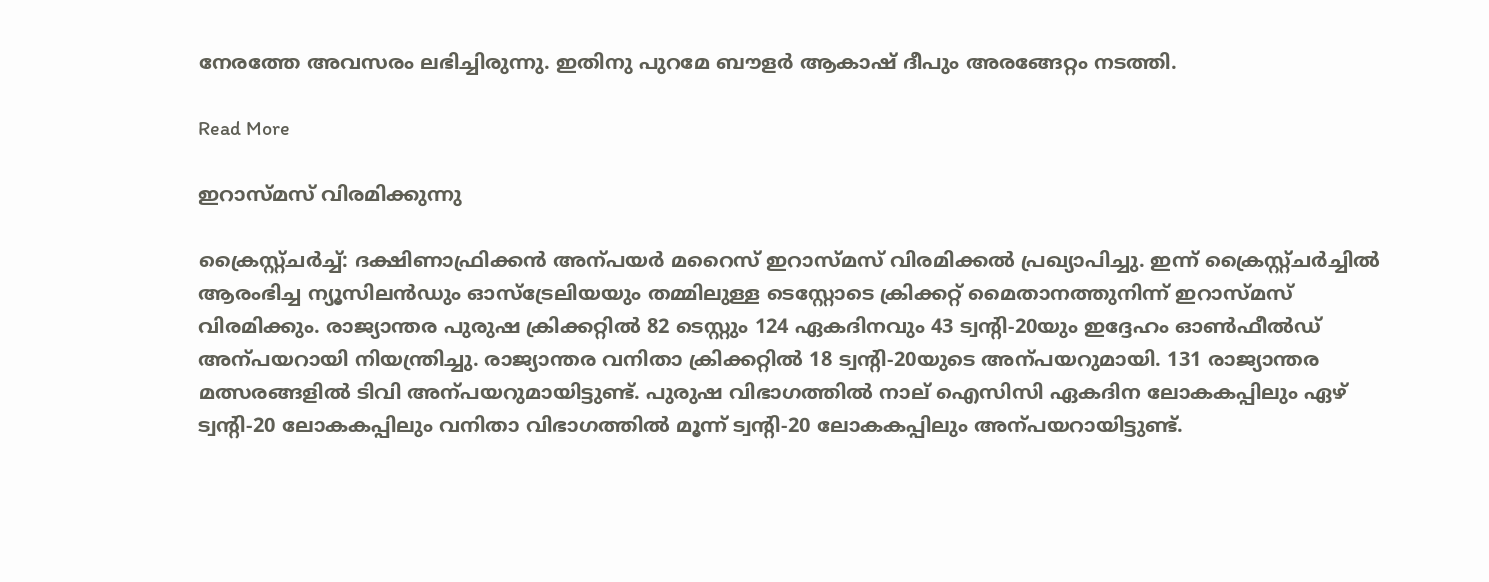നേരത്തേ അവസരം ലഭിച്ചിരുന്നു. ഇതിനു പുറമേ ബൗളർ ആകാഷ് ദീപും അരങ്ങേറ്റം നടത്തി.

Read More

ഇറാസ്മസ് വിരമിക്കുന്നു

ക്രൈസ്റ്റ്ചർച്ച്: ദക്ഷിണാഫ്രിക്കൻ അന്പയർ മറൈസ് ഇറാസ്മസ് വിരമിക്കൽ പ്രഖ്യാപിച്ചു. ഇന്ന് ക്രൈസ്റ്റ്ചർച്ചിൽ ആരംഭിച്ച ന്യൂസിലൻഡും ഓസ്ട്രേലിയയും തമ്മിലുള്ള ടെസ്റ്റോടെ ക്രിക്കറ്റ് മൈതാനത്തുനിന്ന് ഇറാസ്മസ് വിരമിക്കും. രാജ്യാന്തര പുരുഷ ക്രിക്കറ്റിൽ 82 ടെസ്റ്റും 124 ഏകദിനവും 43 ട്വന്‍റി-20യും ഇദ്ദേഹം ഓണ്‍ഫീൽഡ് അന്പയറായി നിയന്ത്രിച്ചു. രാജ്യാന്തര വനിതാ ക്രിക്കറ്റിൽ 18 ട്വന്‍റി-20യുടെ അന്പയറുമായി. 131 രാജ്യാന്തര മത്സരങ്ങളിൽ ടിവി അന്പയറുമായിട്ടുണ്ട്. പുരുഷ വിഭാഗത്തിൽ നാല് ഐസിസി ഏകദിന ലോകകപ്പിലും ഏഴ് ട്വന്‍റി-20 ലോകകപ്പിലും വനിതാ വിഭാഗത്തിൽ മൂന്ന് ട്വന്‍റി-20 ലോകകപ്പിലും അന്പയറായിട്ടുണ്ട്.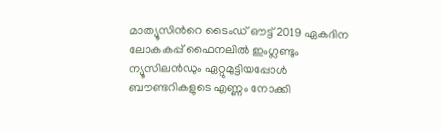മാത്യൂസിന്‍റെ ടൈംഡ് ഔട്ട് 2019 ഏകദിന ലോകകപ്പ് ഫൈനലിൽ ഇംഗ്ലണ്ടും ന്യൂസിലൻഡും ഏറ്റുമുട്ടിയപ്പോൾ ബൗണ്ടറികളുടെ എണ്ണം നോക്കി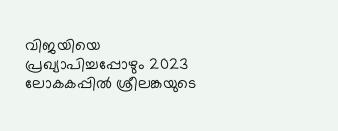വിജയിയെ പ്രഖ്യാപിച്ചപ്പോഴും 2023 ലോകകപ്പിൽ ശ്രീലങ്കയുടെ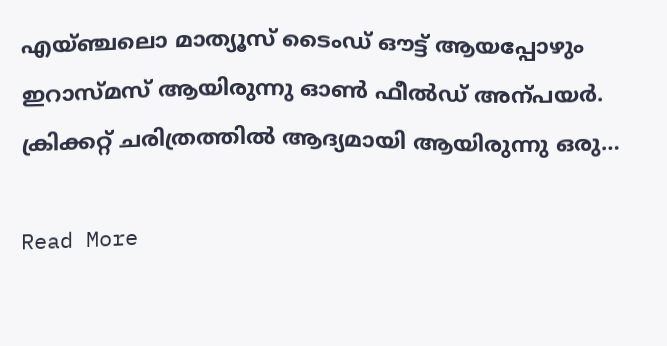എയ്ഞ്ചലൊ മാത്യൂസ് ടൈംഡ് ഔട്ട് ആയപ്പോഴും ഇറാസ്മസ് ആയിരുന്നു ഓണ്‍ ഫീൽഡ് അന്പയർ. ക്രിക്കറ്റ് ചരിത്രത്തിൽ ആദ്യമായി ആയിരുന്നു ഒരു…

Read More